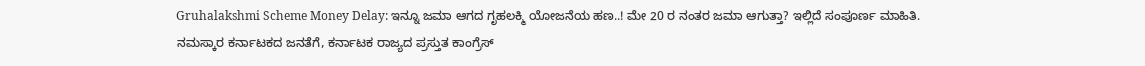Gruhalakshmi Scheme Money Delay: ಇನ್ನೂ ಜಮಾ ಆಗದ ಗೃಹಲಕ್ಮಿ ಯೋಜನೆಯ ಹಣ..! ಮೇ 20 ರ ನಂತರ ಜಮಾ ಆಗುತ್ತಾ? ಇಲ್ಲಿದೆ ಸಂಪೂರ್ಣ ಮಾಹಿತಿ.
ನಮಸ್ಕಾರ ಕರ್ನಾಟಕದ ಜನತೆಗೆ, ಕರ್ನಾಟಕ ರಾಜ್ಯದ ಪ್ರಸ್ತುತ ಕಾಂಗ್ರೆಸ್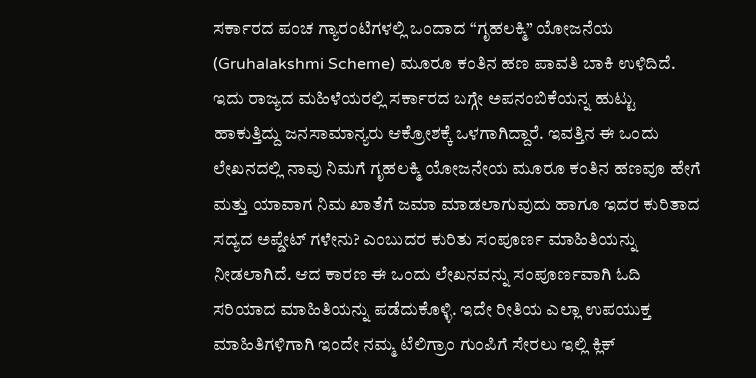ಸರ್ಕಾರದ ಪಂಚ ಗ್ಯಾರಂಟಿಗಳಲ್ಲಿ ಒಂದಾದ “ಗೃಹಲಕ್ಮಿ” ಯೋಜನೆಯ (Gruhalakshmi Scheme) ಮೂರೂ ಕಂತಿನ ಹಣ ಪಾವತಿ ಬಾಕಿ ಉಳಿದಿದೆ. ಇದು ರಾಜ್ಯದ ಮಹಿಳೆಯರಲ್ಲಿ ಸರ್ಕಾರದ ಬಗ್ಗೇ ಅಪನಂಬಿಕೆಯನ್ನ ಹುಟ್ಟು ಹಾಕುತ್ತಿದ್ದು ಜನಸಾಮಾನ್ಯರು ಆಕ್ರೋಶಕ್ಕೆ ಒಳಗಾಗಿದ್ದಾರೆ. ಇವತ್ತಿನ ಈ ಒಂದು ಲೇಖನದಲ್ಲಿ ನಾವು ನಿಮಗೆ ಗೃಹಲಕ್ಮಿ ಯೋಜನೇಯ ಮೂರೂ ಕಂತಿನ ಹಣವೂ ಹೇಗೆ ಮತ್ತು ಯಾವಾಗ ನಿಮ ಖಾತೆಗೆ ಜಮಾ ಮಾಡಲಾಗುವುದು ಹಾಗೂ ಇದರ ಕುರಿತಾದ ಸದ್ಯದ ಅಪ್ಡೇಟ್ ಗಳೇನು? ಎಂಬುದರ ಕುರಿತು ಸಂಪೂರ್ಣ ಮಾಹಿತಿಯನ್ನು ನೀಡಲಾಗಿದೆ. ಆದ ಕಾರಣ ಈ ಒಂದು ಲೇಖನವನ್ನು ಸಂಪೂರ್ಣವಾಗಿ ಓದಿ ಸರಿಯಾದ ಮಾಹಿತಿಯನ್ನು ಪಡೆದುಕೊಳ್ಳಿ. ಇದೇ ರೀತಿಯ ಎಲ್ಲಾ ಉಪಯುಕ್ತ ಮಾಹಿತಿಗಳಿಗಾಗಿ ಇಂದೇ ನಮ್ಮ ಟೆಲಿಗ್ರಾಂ ಗುಂಪಿಗೆ ಸೇರಲು ಇಲ್ಲಿ ಕ್ಲಿಕ್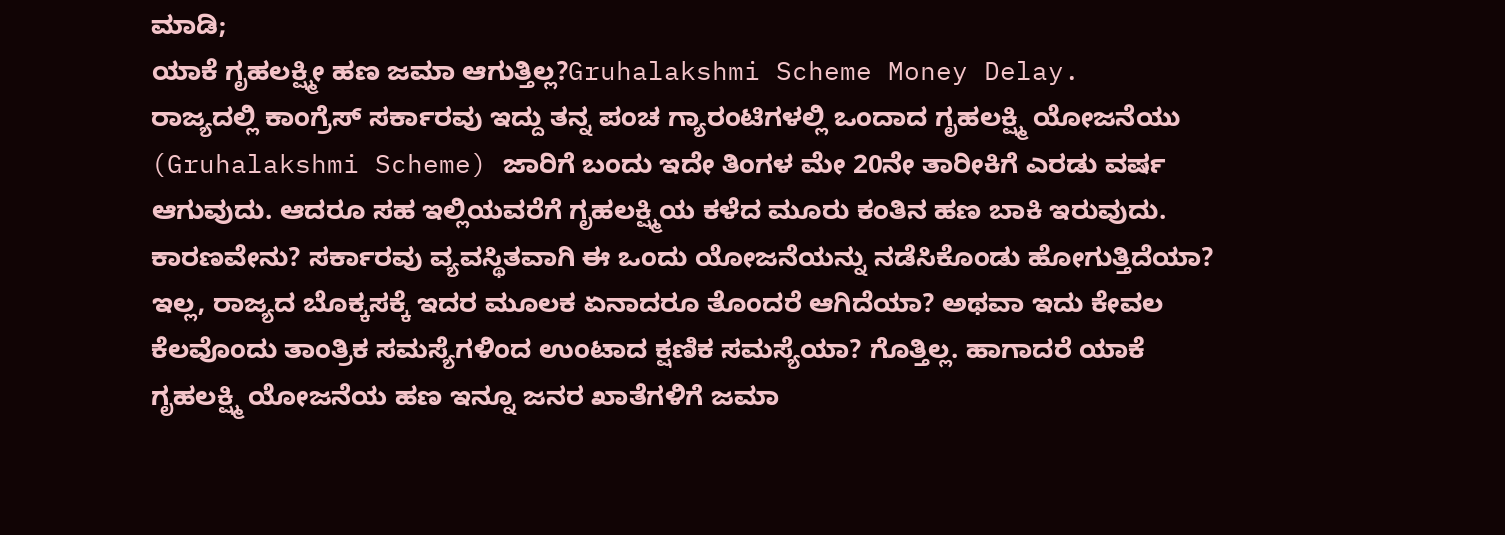ಮಾಡಿ;
ಯಾಕೆ ಗೃಹಲಕ್ಷ್ಮೀ ಹಣ ಜಮಾ ಆಗುತ್ತಿಲ್ಲ?Gruhalakshmi Scheme Money Delay.
ರಾಜ್ಯದಲ್ಲಿ ಕಾಂಗ್ರೆಸ್ ಸರ್ಕಾರವು ಇದ್ದು ತನ್ನ ಪಂಚ ಗ್ಯಾರಂಟಿಗಳಲ್ಲಿ ಒಂದಾದ ಗೃಹಲಕ್ಷ್ಮಿ ಯೋಜನೆಯು (Gruhalakshmi Scheme) ಜಾರಿಗೆ ಬಂದು ಇದೇ ತಿಂಗಳ ಮೇ 20ನೇ ತಾರೀಕಿಗೆ ಎರಡು ವರ್ಷ ಆಗುವುದು. ಆದರೂ ಸಹ ಇಲ್ಲಿಯವರೆಗೆ ಗೃಹಲಕ್ಷ್ಮಿಯ ಕಳೆದ ಮೂರು ಕಂತಿನ ಹಣ ಬಾಕಿ ಇರುವುದು. ಕಾರಣವೇನು? ಸರ್ಕಾರವು ವ್ಯವಸ್ಥಿತವಾಗಿ ಈ ಒಂದು ಯೋಜನೆಯನ್ನು ನಡೆಸಿಕೊಂಡು ಹೋಗುತ್ತಿದೆಯಾ? ಇಲ್ಲ, ರಾಜ್ಯದ ಬೊಕ್ಕಸಕ್ಕೆ ಇದರ ಮೂಲಕ ಏನಾದರೂ ತೊಂದರೆ ಆಗಿದೆಯಾ? ಅಥವಾ ಇದು ಕೇವಲ ಕೆಲವೊಂದು ತಾಂತ್ರಿಕ ಸಮಸ್ಯೆಗಳಿಂದ ಉಂಟಾದ ಕ್ಷಣಿಕ ಸಮಸ್ಯೆಯಾ? ಗೊತ್ತಿಲ್ಲ. ಹಾಗಾದರೆ ಯಾಕೆ ಗೃಹಲಕ್ಷ್ಮಿ ಯೋಜನೆಯ ಹಣ ಇನ್ನೂ ಜನರ ಖಾತೆಗಳಿಗೆ ಜಮಾ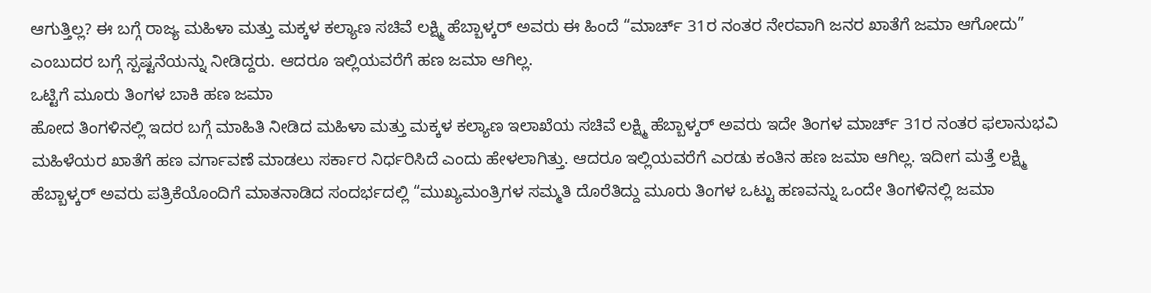ಆಗುತ್ತಿಲ್ಲ? ಈ ಬಗ್ಗೆ ರಾಜ್ಯ ಮಹಿಳಾ ಮತ್ತು ಮಕ್ಕಳ ಕಲ್ಯಾಣ ಸಚಿವೆ ಲಕ್ಷ್ಮಿ ಹೆಬ್ಬಾಳ್ಕರ್ ಅವರು ಈ ಹಿಂದೆ “ಮಾರ್ಚ್ 31ರ ನಂತರ ನೇರವಾಗಿ ಜನರ ಖಾತೆಗೆ ಜಮಾ ಆಗೋದು” ಎಂಬುದರ ಬಗ್ಗೆ ಸ್ಪಷ್ಟನೆಯನ್ನು ನೀಡಿದ್ದರು. ಆದರೂ ಇಲ್ಲಿಯವರೆಗೆ ಹಣ ಜಮಾ ಆಗಿಲ್ಲ.
ಒಟ್ಟಿಗೆ ಮೂರು ತಿಂಗಳ ಬಾಕಿ ಹಣ ಜಮಾ
ಹೋದ ತಿಂಗಳಿನಲ್ಲಿ ಇದರ ಬಗ್ಗೆ ಮಾಹಿತಿ ನೀಡಿದ ಮಹಿಳಾ ಮತ್ತು ಮಕ್ಕಳ ಕಲ್ಯಾಣ ಇಲಾಖೆಯ ಸಚಿವೆ ಲಕ್ಷ್ಮಿ ಹೆಬ್ಬಾಳ್ಕರ್ ಅವರು ಇದೇ ತಿಂಗಳ ಮಾರ್ಚ್ 31ರ ನಂತರ ಫಲಾನುಭವಿ ಮಹಿಳೆಯರ ಖಾತೆಗೆ ಹಣ ವರ್ಗಾವಣೆ ಮಾಡಲು ಸರ್ಕಾರ ನಿರ್ಧರಿಸಿದೆ ಎಂದು ಹೇಳಲಾಗಿತ್ತು. ಆದರೂ ಇಲ್ಲಿಯವರೆಗೆ ಎರಡು ಕಂತಿನ ಹಣ ಜಮಾ ಆಗಿಲ್ಲ. ಇದೀಗ ಮತ್ತೆ ಲಕ್ಷ್ಮಿ ಹೆಬ್ಬಾಳ್ಕರ್ ಅವರು ಪತ್ರಿಕೆಯೊಂದಿಗೆ ಮಾತನಾಡಿದ ಸಂದರ್ಭದಲ್ಲಿ “ಮುಖ್ಯಮಂತ್ರಿಗಳ ಸಮ್ಮತಿ ದೊರೆತಿದ್ದು ಮೂರು ತಿಂಗಳ ಒಟ್ಟು ಹಣವನ್ನು ಒಂದೇ ತಿಂಗಳಿನಲ್ಲಿ ಜಮಾ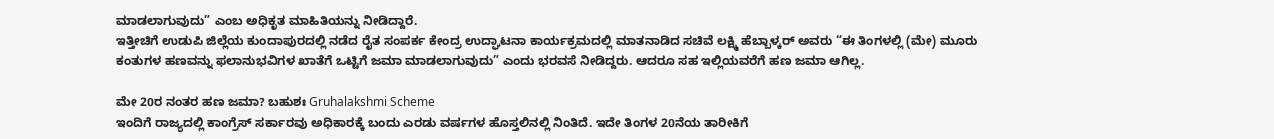ಮಾಡಲಾಗುವುದು” ಎಂಬ ಅಧಿಕೃತ ಮಾಹಿತಿಯನ್ನು ನೀಡಿದ್ದಾರೆ.
ಇತ್ತೀಚಿಗೆ ಉಡುಪಿ ಜಿಲ್ಲೆಯ ಕುಂದಾಪುರದಲ್ಲಿ ನಡೆದ ರೈತ ಸಂಪರ್ಕ ಕೇಂದ್ರ ಉದ್ಘಾಟನಾ ಕಾರ್ಯಕ್ರಮದಲ್ಲಿ ಮಾತನಾಡಿದ ಸಚಿವೆ ಲಕ್ಷ್ಮಿ ಹೆಬ್ಬಾಳ್ಕರ್ ಅವರು “ಈ ತಿಂಗಳಲ್ಲಿ (ಮೇ) ಮೂರು ಕಂತುಗಳ ಹಣವನ್ನು ಫಲಾನುಭವಿಗಳ ಖಾತೆಗೆ ಒಟ್ಟಿಗೆ ಜಮಾ ಮಾಡಲಾಗುವುದು” ಎಂದು ಭರವಸೆ ನೀಡಿದ್ದರು. ಆದರೂ ಸಹ ಇಲ್ಲಿಯವರೆಗೆ ಹಣ ಜಮಾ ಆಗಿಲ್ಲ.

ಮೇ 20ರ ನಂತರ ಹಣ ಜಮಾ? ಬಹುಶಃ Gruhalakshmi Scheme
ಇಂದಿಗೆ ರಾಜ್ಯದಲ್ಲಿ ಕಾಂಗ್ರೆಸ್ ಸರ್ಕಾರವು ಅಧಿಕಾರಕ್ಕೆ ಬಂದು ಎರಡು ವರ್ಷಗಳ ಹೊಸ್ತಲಿನಲ್ಲಿ ನಿಂತಿದೆ. ಇದೇ ತಿಂಗಳ 20ನೆಯ ತಾರೀಕಿಗೆ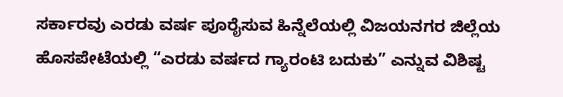ಸರ್ಕಾರವು ಎರಡು ವರ್ಷ ಪೂರೈಸುವ ಹಿನ್ನೆಲೆಯಲ್ಲಿ ವಿಜಯನಗರ ಜಿಲ್ಲೆಯ ಹೊಸಪೇಟೆಯಲ್ಲಿ “ಎರಡು ವರ್ಷದ ಗ್ಯಾರಂಟಿ ಬದುಕು” ಎನ್ನುವ ವಿಶಿಷ್ಟ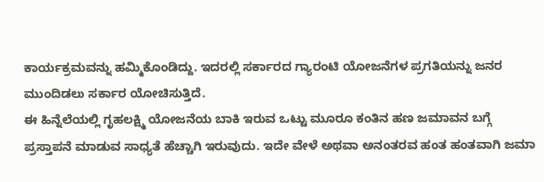ಕಾರ್ಯಕ್ರಮವನ್ನು ಹಮ್ಮಿಕೊಂಡಿದ್ದು. ಇದರಲ್ಲಿ ಸರ್ಕಾರದ ಗ್ಯಾರಂಟಿ ಯೋಜನೆಗಳ ಪ್ರಗತಿಯನ್ನು ಜನರ ಮುಂದಿಡಲು ಸರ್ಕಾರ ಯೋಚಿಸುತ್ತಿದೆ.
ಈ ಹಿನ್ನೆಲೆಯಲ್ಲಿ ಗೃಹಲಕ್ಷ್ಮಿ ಯೋಜನೆಯ ಬಾಕಿ ಇರುವ ಒಟ್ಟು ಮೂರೂ ಕಂತಿನ ಹಣ ಜಮಾವನ ಬಗ್ಗೆ ಪ್ರಸ್ತಾಪನೆ ಮಾಡುವ ಸಾಧ್ಯತೆ ಹೆಚ್ಚಾಗಿ ಇರುವುದು. ಇದೇ ವೇಳೆ ಅಥವಾ ಅನಂತರವ ಹಂತ ಹಂತವಾಗಿ ಜಮಾ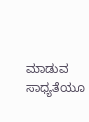ಮಾಡುವ ಸಾಧ್ಯತೆಯೂ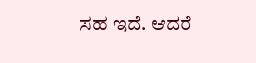ಸಹ ಇದೆ. ಆದರೆ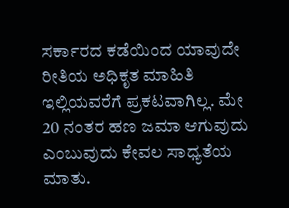ಸರ್ಕಾರದ ಕಡೆಯಿಂದ ಯಾವುದೇ ರೀತಿಯ ಅಧಿಕೃತ ಮಾಹಿತಿ ಇಲ್ಲಿಯವರೆಗೆ ಪ್ರಕಟವಾಗಿಲ್ಲ. ಮೇ 20 ನಂತರ ಹಣ ಜಮಾ ಆಗುವುದು ಎಂಬುವುದು ಕೇವಲ ಸಾಧ್ಯತೆಯ ಮಾತು.